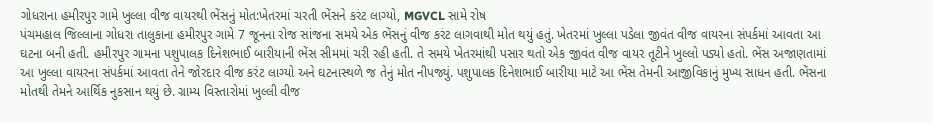ગોધરાના હમીરપુર ગામે ખુલ્લા વીજ વાયરથી ભેંસનું મોત:ખેતરમાં ચરતી ભેંસને કરંટ લાગ્યો, MGVCL સામે રોષ
પંચમહાલ જિલ્લાના ગોધરા તાલુકાના હમીરપુર ગામે 7 જૂનના રોજ સાંજના સમયે એક ભેંસનું વીજ કરંટ લાગવાથી મોત થયું હતું. ખેતરમાં ખુલ્લા પડેલા જીવંત વીજ વાયરના સંપર્કમાં આવતા આ ઘટના બની હતી. હમીરપુર ગામના પશુપાલક દિનેશભાઈ બારીયાની ભેંસ સીમમાં ચરી રહી હતી. તે સમયે ખેતરમાંથી પસાર થતો એક જીવંત વીજ વાયર તૂટીને ખુલ્લો પડ્યો હતો. ભેંસ અજાણતામાં આ ખુલ્લા વાયરના સંપર્કમાં આવતા તેને જોરદાર વીજ કરંટ લાગ્યો અને ઘટનાસ્થળે જ તેનું મોત નીપજ્યું. પશુપાલક દિનેશભાઈ બારીયા માટે આ ભેંસ તેમની આજીવિકાનું મુખ્ય સાધન હતી. ભેંસના મોતથી તેમને આર્થિક નુકસાન થયું છે. ગ્રામ્ય વિસ્તારોમાં ખુલ્લી વીજ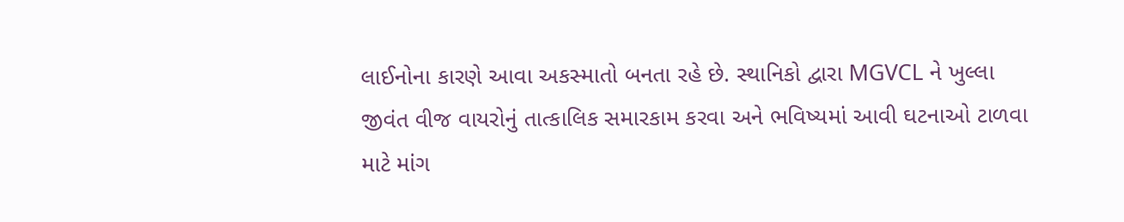લાઈનોના કારણે આવા અકસ્માતો બનતા રહે છે. સ્થાનિકો દ્વારા MGVCL ને ખુલ્લા જીવંત વીજ વાયરોનું તાત્કાલિક સમારકામ કરવા અને ભવિષ્યમાં આવી ઘટનાઓ ટાળવા માટે માંગ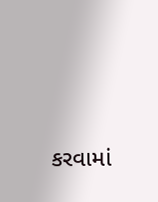કરવામાં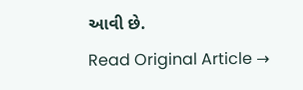આવી છે.
Read Original Article →